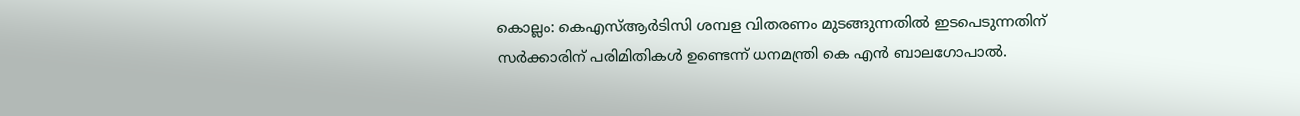കൊല്ലം: കെഎസ്ആർടിസി ശമ്പള വിതരണം മുടങ്ങുന്നതിൽ ഇടപെടുന്നതിന് സർക്കാരിന് പരിമിതികൾ ഉണ്ടെന്ന് ധനമന്ത്രി കെ എൻ ബാലഗോപാൽ.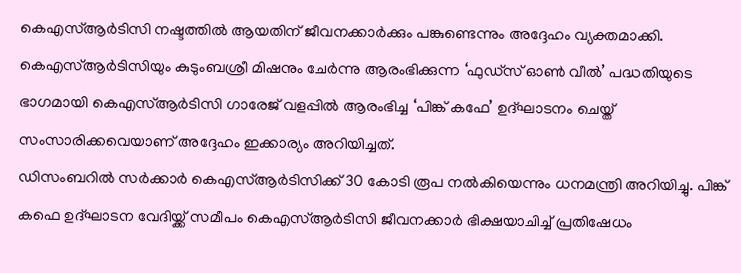കെഎസ്ആർടിസി നഷ്ടത്തിൽ ആയതിന് ജീവനക്കാർക്കും പങ്കുണ്ടെന്നും അദ്ദേഹം വ്യക്തമാക്കി. കെഎസ്ആർടിസിയും കുടുംബശ്രീ മിഷനും ചേർന്നു ആരംഭിക്കുന്ന ‘ഫുഡ്സ് ഓൺ വീൽ’ പദ്ധതിയുടെ ഭാഗമായി കെഎസ്ആർടിസി ഗാരേജ് വളപ്പിൽ ആരംഭിച്ച ‘പിങ്ക് കഫേ’ ഉദ്ഘാടനം ചെയ്ത് സംസാരിക്കവെയാണ് അദ്ദേഹം ഇക്കാര്യം അറിയിച്ചത്.
ഡിസംബറിൽ സർക്കാർ കെഎസ്ആർടിസിക്ക് 30 കോടി രൂപ നൽകിയെന്നും ധനമന്ത്രി അറിയിച്ചു. പിങ്ക് കഫെ ഉദ്ഘാടന വേദിയ്ക്ക് സമീപം കെഎസ്ആർടിസി ജീവനക്കാർ ഭിക്ഷയാചിച്ച് പ്രതിഷേധം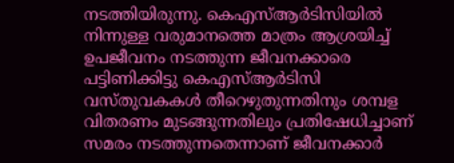നടത്തിയിരുന്നു. കെഎസ്ആർടിസിയിൽ നിന്നുള്ള വരുമാനത്തെ മാത്രം ആശ്രയിച്ച് ഉപജീവനം നടത്തുന്ന ജീവനക്കാരെ പട്ടിണിക്കിട്ടു കെഎസ്ആർടിസി വസ്തുവകകൾ തീറെഴുതുന്നതിനും ശമ്പള വിതരണം മുടങ്ങുന്നതിലും പ്രതിഷേധിച്ചാണ് സമരം നടത്തുന്നതെന്നാണ് ജീവനക്കാർ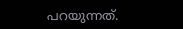പറയുന്നത്.